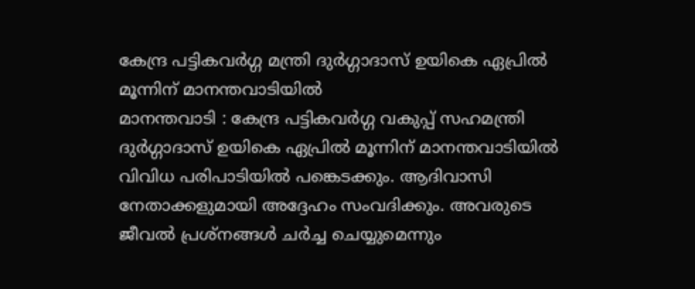കേന്ദ്ര പട്ടികവർഗ്ഗ മന്ത്രി ദുർഗ്ഗാദാസ് ഉയികെ ഏപ്രിൽ മൂന്നിന് മാനന്തവാടിയിൽ
മാനന്തവാടി : കേന്ദ്ര പട്ടികവർഗ്ഗ വകുപ്പ് സഹമന്ത്രി ദുർഗ്ഗാദാസ് ഉയികെ ഏപ്രിൽ മൂന്നിന് മാനന്തവാടിയിൽ വിവിധ പരിപാടിയിൽ പങ്കെടക്കും. ആദിവാസി നേതാക്കളുമായി അദ്ദേഹം സംവദിക്കും. അവരുടെ ജീവൽ പ്രശ്നങ്ങൾ ചർച്ച ചെയ്യുമെന്നും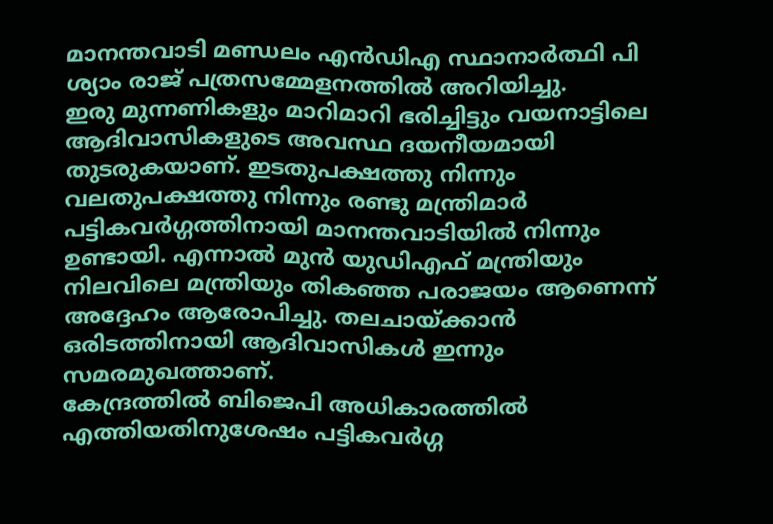മാനന്തവാടി മണ്ഡലം എൻഡിഎ സ്ഥാനാർത്ഥി പി ശ്യാം രാജ് പത്രസമ്മേളനത്തിൽ അറിയിച്ചു.
ഇരു മുന്നണികളും മാറിമാറി ഭരിച്ചിട്ടും വയനാട്ടിലെ ആദിവാസികളുടെ അവസ്ഥ ദയനീയമായി തുടരുകയാണ്. ഇടതുപക്ഷത്തു നിന്നും വലതുപക്ഷത്തു നിന്നും രണ്ടു മന്ത്രിമാർ പട്ടികവർഗ്ഗത്തിനായി മാനന്തവാടിയിൽ നിന്നും ഉണ്ടായി. എന്നാൽ മുൻ യുഡിഎഫ് മന്ത്രിയും നിലവിലെ മന്ത്രിയും തികഞ്ഞ പരാജയം ആണെന്ന് അദ്ദേഹം ആരോപിച്ചു. തലചായ്ക്കാൻ ഒരിടത്തിനായി ആദിവാസികൾ ഇന്നും സമരമുഖത്താണ്.
കേന്ദ്രത്തിൽ ബിജെപി അധികാരത്തിൽ എത്തിയതിനുശേഷം പട്ടികവർഗ്ഗ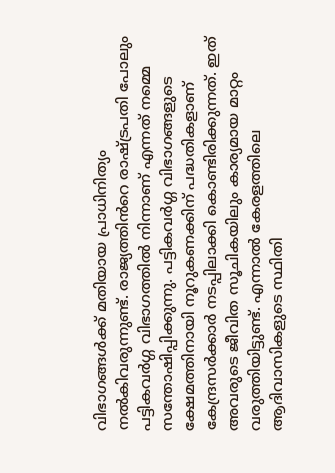വിഭാഗങ്ങൾക്ക് മതിയായ പ്രാധിനിത്യം നൽകിവരുന്നുണ്ട്. രാജ്യത്തിൻറെ രാഷ്ട്രപതി പോലും പട്ടികവർഗ്ഗ വിഭാഗത്തിൽ നിന്നാണ് എന്നത് നമ്മെ സന്തോഷിപ്പിക്കുന്നു. പട്ടികവർഗ്ഗ വിഭാഗങ്ങളുടെ ക്ഷേമത്തിനായി നൂറുകണക്കിന് പദ്ധതികളാണ് കേന്ദ്രസർക്കാർ നടപ്പിലാക്കി കൊണ്ടിരിക്കുന്നത്. ഇത് അവരുടെ ജീവിത സൂചികയിലും കാര്യമായ മാറ്റം വരുത്തിയിട്ടുണ്ട്. എന്നാൽ കേരളത്തിലെ ആദിവാസികളുടെ സ്ഥിതി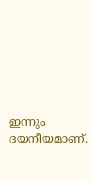ഇന്നും ദയനീയമാണ്.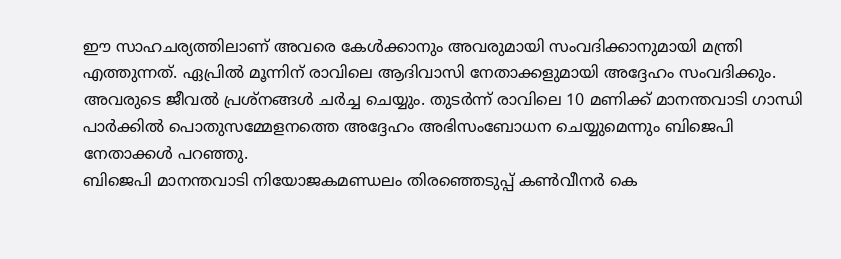ഈ സാഹചര്യത്തിലാണ് അവരെ കേൾക്കാനും അവരുമായി സംവദിക്കാനുമായി മന്ത്രി എത്തുന്നത്. ഏപ്രിൽ മൂന്നിന് രാവിലെ ആദിവാസി നേതാക്കളുമായി അദ്ദേഹം സംവദിക്കും. അവരുടെ ജീവൽ പ്രശ്നങ്ങൾ ചർച്ച ചെയ്യും. തുടർന്ന് രാവിലെ 10 മണിക്ക് മാനന്തവാടി ഗാന്ധി പാർക്കിൽ പൊതുസമ്മേളനത്തെ അദ്ദേഹം അഭിസംബോധന ചെയ്യുമെന്നും ബിജെപി നേതാക്കൾ പറഞ്ഞു.
ബിജെപി മാനന്തവാടി നിയോജകമണ്ഡലം തിരഞ്ഞെടുപ്പ് കൺവീനർ കെ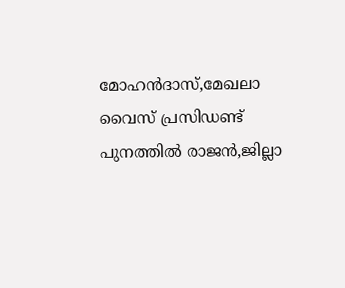മോഹൻദാസ്,മേഖലാ വൈസ് പ്രസിഡണ്ട് പുനത്തിൽ രാജൻ,ജില്ലാ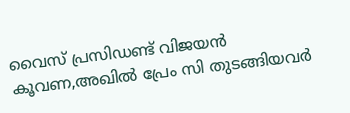വൈസ് പ്രസിഡണ്ട് വിജയൻ കൂവണ,അഖിൽ പ്രേം സി തുടങ്ങിയവർ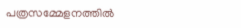പത്രസമ്മേളനത്തിൽ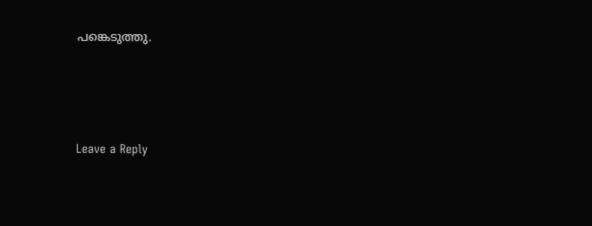പങ്കെടുത്തു.





Leave a Reply